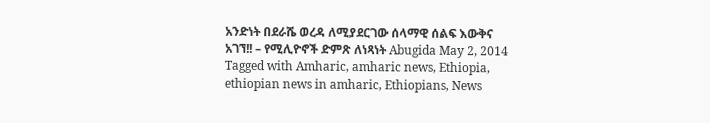አንድነት በደራሼ ወረዳ ለሚያደርገው ሰላማዊ ሰልፍ እውቅና አገኘ!! – የሚሊዮኖች ድምጽ ለነጻነት Abugida May 2, 2014 Tagged with Amharic, amharic news, Ethiopia, ethiopian news in amharic, Ethiopians, News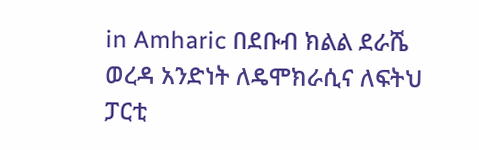in Amharic በደቡብ ክልል ደራሼ ወረዳ አንድነት ለዴሞክራሲና ለፍትህ ፓርቲ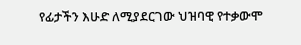የፊታችን እሁድ ለሚያደርገው ህዝባዊ የተቃውሞ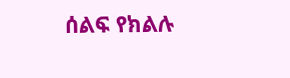ሰልፍ የክልሉ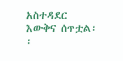አስተዳደር እውቅና ሰጥቷል፡፡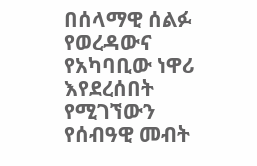በሰላማዊ ሰልፉ የወረዳውና የአካባቢው ነዋሪ እየደረሰበት የሚገኘውን የሰብዓዊ መብት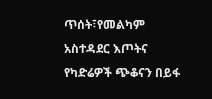ጥሰት፣የመልካም አስተዳደር እጦትና የካድሬዎች ጭቆናን በይፋ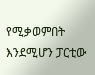የሚቃወምበት እንደሚሆን ፓርቲው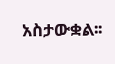አስታውቋል፡፡